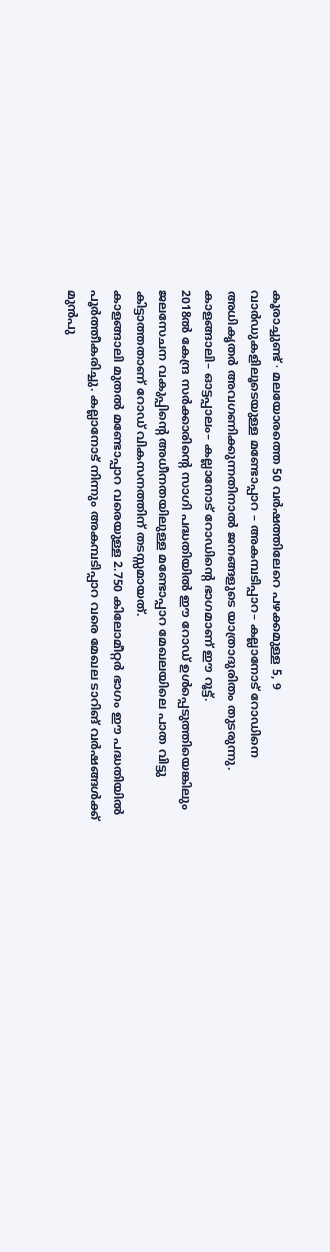കൂരാച്ചുണ്ട് ∙ മലയോരത്തെ 50 വർഷത്തിലേറെ പഴക്കമുള്ള 5, 9 വാർഡുകളിലൂടെയുള്ള മണ്ടോപ്പാറ – അകമ്പടിപ്പാറ– കല്ലാനോട് റോഡിനെ അധികൃതർ അവഗണിക്കുന്നതിനാൽ ജനങ്ങളുടെ യാത്രാദുരിതം തുടരുന്നു. കാളങ്ങാലി– ഓട്ടപ്പാലം– കല്ലാനോട് റോഡിന്റെ ഭാഗമാണ് ഈ റൂട്ട്.
2018ൽ കേന്ദ്ര സർക്കാരിന്റെ സാഗി പദ്ധതിയിൽ ഈ റോഡ് ഉൾപ്പെടുത്തിയെങ്കിലും ജലസേചന വകുപ്പിന്റെ അധീനതയിലുള്ള മണ്ടോപ്പാറ മേഖലയിലെ പാത വിട്ടു കിട്ടാത്തതാണ് റോഡ് വികസനത്തിന് തടസ്സമായത്.
കാളങ്ങാലി മുതൽ മണ്ടോപ്പാറ വരെയുള്ള 2.750 കിലോമീറ്റർ ഭാഗം ഈ പദ്ധതിയിൽ പൂർത്തീകരിച്ചു. കല്ലാനോട് നിന്നും അകമ്പടിപ്പാറ വരെ മേഖല ടാറിങ് വർഷങ്ങൾക്ക് മുൻപു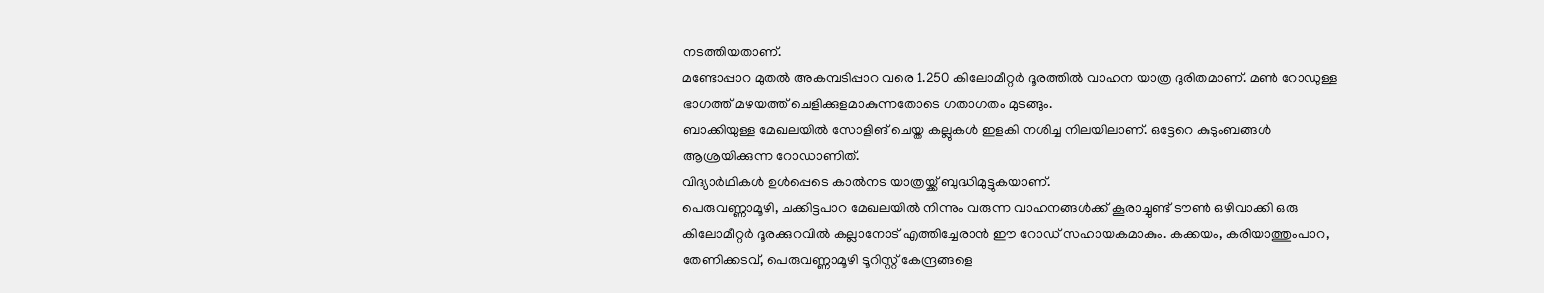നടത്തിയതാണ്.
മണ്ടോപ്പാറ മുതൽ അകമ്പടിപ്പാറ വരെ 1.250 കിലോമീറ്റർ ദൂരത്തിൽ വാഹന യാത്ര ദുരിതമാണ്. മൺ റോഡുള്ള ഭാഗത്ത് മഴയത്ത് ചെളിക്കുളമാകുന്നതോടെ ഗതാഗതം മുടങ്ങും.
ബാക്കിയുള്ള മേഖലയിൽ സോളിങ് ചെയ്ത കല്ലുകൾ ഇളകി നശിച്ച നിലയിലാണ്. ഒട്ടേറെ കുടുംബങ്ങൾ ആശ്രയിക്കുന്ന റോഡാണിത്.
വിദ്യാർഥികൾ ഉൾപ്പെടെ കാൽനട യാത്രയ്ക്ക് ബുദ്ധിമുട്ടുകയാണ്.
പെരുവണ്ണാമൂഴി, ചക്കിട്ടപാറ മേഖലയിൽ നിന്നും വരുന്ന വാഹനങ്ങൾക്ക് കൂരാച്ചുണ്ട് ടൗൺ ഒഴിവാക്കി ഒരു കിലോമീറ്റർ ദൂരക്കുറവിൽ കല്ലാനോട് എത്തിച്ചേരാൻ ഈ റോഡ് സഹായകമാകും. കക്കയം, കരിയാത്തുംപാറ, തേണിക്കടവ്, പെരുവണ്ണാമൂഴി ടൂറിസ്റ്റ് കേന്ദ്രങ്ങളെ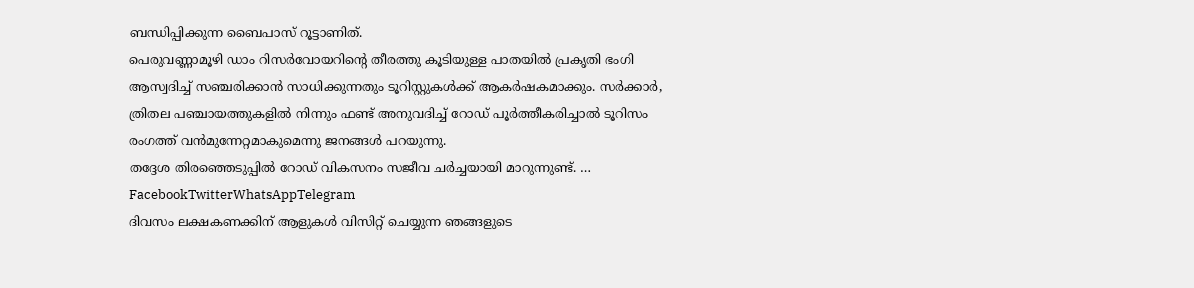ബന്ധിപ്പിക്കുന്ന ബൈപാസ് റൂട്ടാണിത്.
പെരുവണ്ണാമൂഴി ഡാം റിസർവോയറിന്റെ തീരത്തു കൂടിയുള്ള പാതയിൽ പ്രകൃതി ഭംഗി ആസ്വദിച്ച് സഞ്ചരിക്കാൻ സാധിക്കുന്നതും ടൂറിസ്റ്റുകൾക്ക് ആകർഷകമാക്കും. സർക്കാർ, ത്രിതല പഞ്ചായത്തുകളിൽ നിന്നും ഫണ്ട് അനുവദിച്ച് റോഡ് പൂർത്തീകരിച്ചാൽ ടൂറിസം രംഗത്ത് വൻമുന്നേറ്റമാകുമെന്നു ജനങ്ങൾ പറയുന്നു.
തദ്ദേശ തിരഞ്ഞെടുപ്പിൽ റോഡ് വികസനം സജീവ ചർച്ചയായി മാറുന്നുണ്ട്. … FacebookTwitterWhatsAppTelegram
ദിവസം ലക്ഷകണക്കിന് ആളുകൾ വിസിറ്റ് ചെയ്യുന്ന ഞങ്ങളുടെ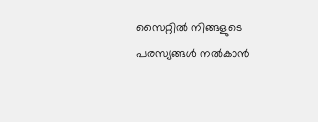സൈറ്റിൽ നിങ്ങളുടെ പരസ്യങ്ങൾ നൽകാൻ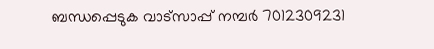ബന്ധപ്പെടുക വാട്സാപ്പ് നമ്പർ 7012309231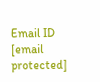Email ID [email protected]